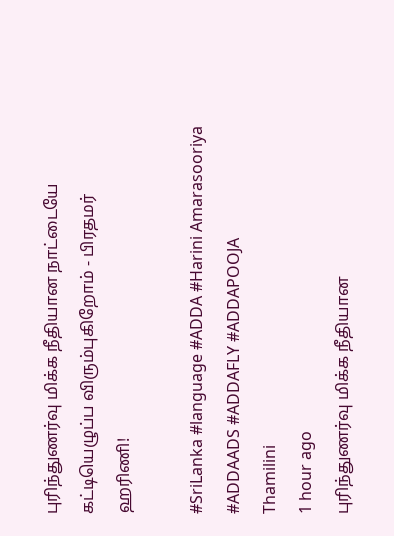புரிந்துணர்வு மிக்க நீதியான நாட்டையே கட்டியெழுப்ப விரும்புகிறோம் - பிரதமர் ஹரிணி!

#SriLanka #language #ADDA #Harini Amarasooriya #ADDAADS #ADDAFLY #ADDAPOOJA
Thamilini
1 hour ago
புரிந்துணர்வு மிக்க நீதியான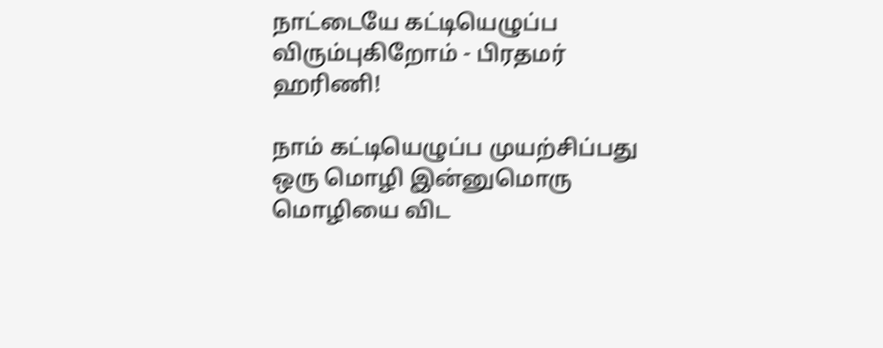நாட்டையே கட்டியெழுப்ப விரும்புகிறோம் - பிரதமர் ஹரிணி!

நாம் கட்டியெழுப்ப முயற்சிப்பது ஒரு மொழி இன்னுமொரு மொழியை விட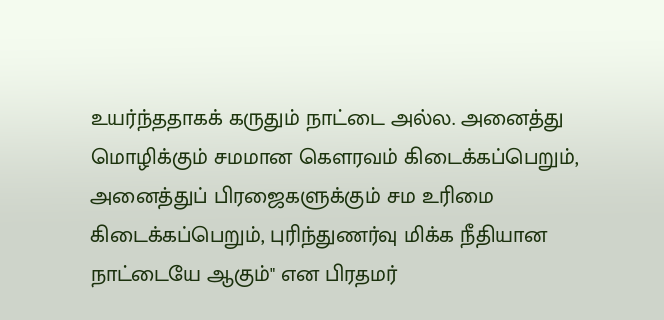உயர்ந்ததாகக் கருதும் நாட்டை அல்ல. அனைத்து மொழிக்கும் சமமான கௌரவம் கிடைக்கப்பெறும், அனைத்துப் பிரஜைகளுக்கும் சம உரிமை கிடைக்கப்பெறும், புரிந்துணர்வு மிக்க நீதியான  நாட்டையே ஆகும்" என பிரதமர்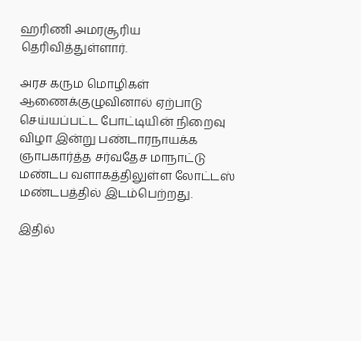ஹரிணி அமரசூரிய தெரிவித்துள்ளார்.

அரச கரும மொழிகள் ஆணைக்குழுவினால் ஏற்பாடு செய்யப்பட்ட போட்டியின் நிறைவு விழா இன்று பண்டாரநாயக்க ஞாபகார்த்த சர்வதேச மாநாட்டு மண்டப வளாகத்திலுள்ள லோட்டஸ் மண்டபத்தில் இடம்பெற்றது.

இதில்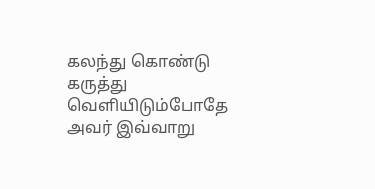கலந்து கொண்டு கருத்து வெளியிடும்போதே அவர் இவ்வாறு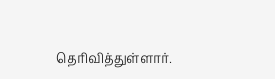தெரிவித்துள்ளார்.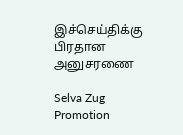இச்செய்திக்கு பிரதான அனுசரணை

Selva Zug Promotion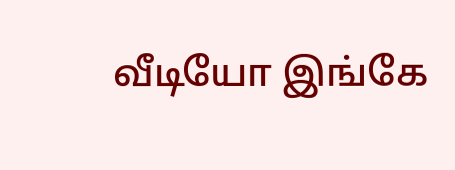வீடியோ இங்கே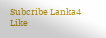Subcribe Lanka4
Like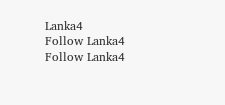Lanka4
Follow Lanka4
Follow Lanka4